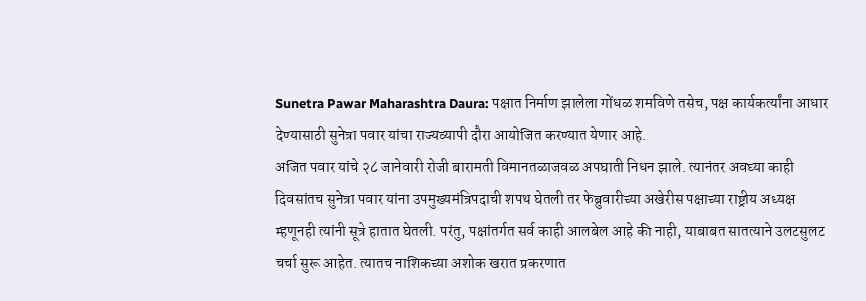Sunetra Pawar Maharashtra Daura: पक्षात निर्माण झालेला गोंधळ शमविणे तसेच, पक्ष कार्यकर्त्यांना आधार देण्यासाठी सुनेत्रा पवार यांचा राज्यव्यापी दौरा आयोजित करण्यात येणार आहे.
अजित पवार यांचे २८ जानेवारी रोजी बारामती विमानतळाजवळ अपघाती निधन झाले. त्यानंतर अवघ्या काही दिवसांतच सुनेत्रा पवार यांना उपमुख्यमंत्रिपदाची शपथ घेतली तर फेब्रुवारीच्या अखेरीस पक्षाच्या राष्ट्रीय अध्यक्ष म्हणूनही त्यांनी सूत्रे हातात घेतली. परंतु, पक्षांतर्गत सर्व काही आलबेल आहे की नाही, याबाबत सातत्याने उलटसुलट चर्चा सुरू आहेत. त्यातच नाशिकच्या अशोक खरात प्रकरणात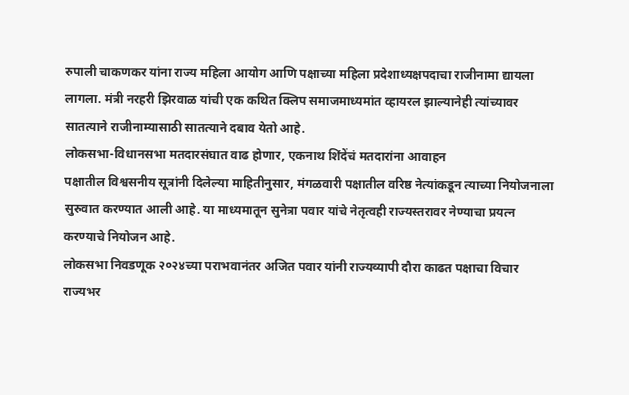रुपाली चाकणकर यांना राज्य महिला आयोग आणि पक्षाच्या महिला प्रदेशाध्यक्षपदाचा राजीनामा द्यायला लागला. मंत्री नरहरी झिरवाळ यांची एक कथित क्लिप समाजमाध्यमांत व्हायरल झाल्यानेही त्यांच्यावर सातत्याने राजीनाम्यासाठी सातत्याने दबाव येतो आहे.
लोकसभा-विधानसभा मतदारसंघात वाढ होणार, एकनाथ शिंदेंचं मतदारांना आवाहन
पक्षातील विश्वसनीय सूत्रांनी दिलेल्या माहितीनुसार, मंगळवारी पक्षातील वरिष्ठ नेत्यांकडून त्याच्या नियोजनाला सुरुवात करण्यात आली आहे. या माध्यमातून सुनेत्रा पवार यांचे नेतृत्वही राज्यस्तरावर नेण्याचा प्रयत्न करण्याचे नियोजन आहे.
लोकसभा निवडणूक २०२४च्या पराभवानंतर अजित पवार यांनी राज्यव्यापी दौरा काढत पक्षाचा विचार राज्यभर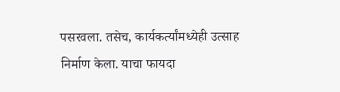पसरवला. तसेच, कार्यकर्त्यांमध्येही उत्साह निर्माण केला. याचा फायदा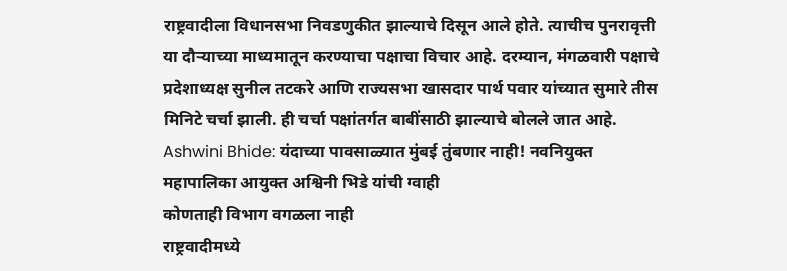राष्ट्रवादीला विधानसभा निवडणुकीत झाल्याचे दिसून आले होते. त्याचीच पुनरावृत्ती या दौऱ्याच्या माध्यमातून करण्याचा पक्षाचा विचार आहे. दरम्यान, मंगळवारी पक्षाचे प्रदेशाध्यक्ष सुनील तटकरे आणि राज्यसभा खासदार पार्थ पवार यांच्यात सुमारे तीस मिनिटे चर्चा झाली. ही चर्चा पक्षांतर्गत बाबींसाठी झाल्याचे बोलले जात आहे.
Ashwini Bhide: यंदाच्या पावसाळ्यात मुंबई तुंबणार नाही! नवनियुक्त महापालिका आयुक्त अश्विनी भिडे यांची ग्वाही
कोणताही विभाग वगळला नाही
राष्ट्रवादीमध्ये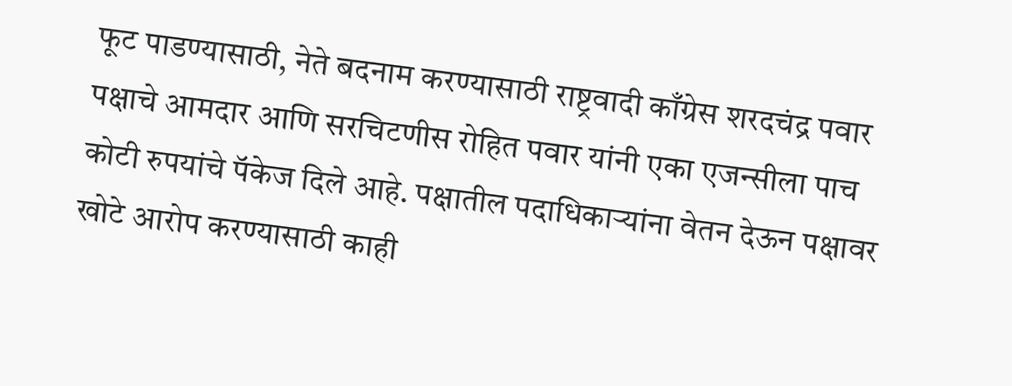फूट पाडण्यासाठी, नेते बदनाम करण्यासाठी राष्ट्रवादी काँग्रेस शरदचंद्र पवार पक्षाचे आमदार आणि सरचिटणीस रोहित पवार यांनी एका एजन्सीला पाच कोटी रुपयांचे पॅकेज दिले आहे. पक्षातील पदाधिकाऱ्यांना वेतन देऊन पक्षावर खोटे आरोप करण्यासाठी काही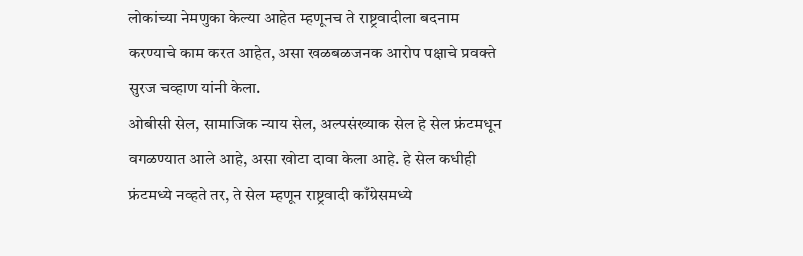लोकांच्या नेमणुका केल्या आहेत म्हणूनच ते राष्ट्रवादीला बदनाम करण्याचे काम करत आहेत, असा खळबळजनक आरोप पक्षाचे प्रवक्ते सुरज चव्हाण यांनी केला.
ओबीसी सेल, सामाजिक न्याय सेल, अल्पसंख्याक सेल हे सेल फ्रंटमधून वगळण्यात आले आहे, असा खोटा दावा केला आहे. हे सेल कधीही फ्रंटमध्ये नव्हते तर, ते सेल म्हणून राष्ट्रवादी काँग्रेसमध्ये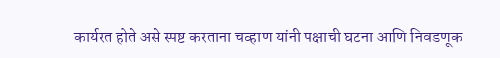कार्यरत होते असे स्पष्ट करताना चव्हाण यांनी पक्षाची घटना आणि निवडणूक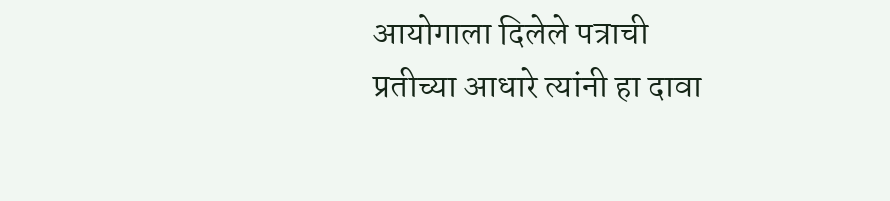आयोगाला दिलेले पत्राची प्रतीच्या आधारे त्यांनी हा दावा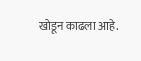खोडून काढला आहे.